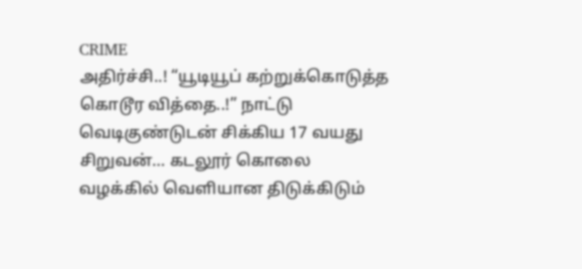CRIME
அதிர்ச்சி..! “யூடியூப் கற்றுக்கொடுத்த கொடூர வித்தை..!” நாட்டு வெடிகுண்டுடன் சிக்கிய 17 வயது சிறுவன்… கடலூர் கொலை வழக்கில் வெளியான திடுக்கிடும்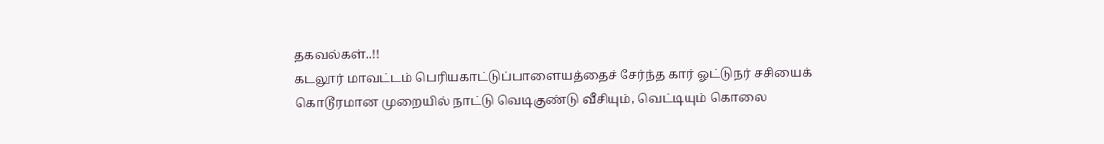தகவல்கள்..!!
கடலூர் மாவட்டம் பெரியகாட்டுப்பாளையத்தைச் சேர்ந்த கார் ஓட்டுநர் சசியைக் கொடூரமான முறையில் நாட்டு வெடிகுண்டு வீசியும், வெட்டியும் கொலை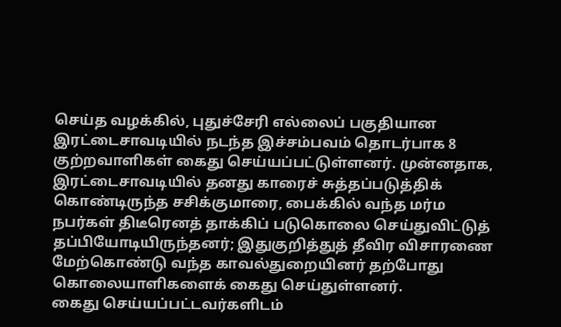செய்த வழக்கில், புதுச்சேரி எல்லைப் பகுதியான இரட்டைசாவடியில் நடந்த இச்சம்பவம் தொடர்பாக 8 குற்றவாளிகள் கைது செய்யப்பட்டுள்ளனர். முன்னதாக, இரட்டைசாவடியில் தனது காரைச் சுத்தப்படுத்திக் கொண்டிருந்த சசிக்குமாரை, பைக்கில் வந்த மர்ம நபர்கள் திடீரெனத் தாக்கிப் படுகொலை செய்துவிட்டுத் தப்பியோடியிருந்தனர்; இதுகுறித்துத் தீவிர விசாரணை மேற்கொண்டு வந்த காவல்துறையினர் தற்போது கொலையாளிகளைக் கைது செய்துள்ளனர்.
கைது செய்யப்பட்டவர்களிடம்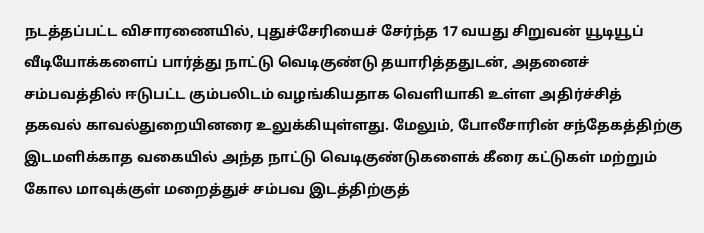நடத்தப்பட்ட விசாரணையில், புதுச்சேரியைச் சேர்ந்த 17 வயது சிறுவன் யூடியூப் வீடியோக்களைப் பார்த்து நாட்டு வெடிகுண்டு தயாரித்ததுடன், அதனைச் சம்பவத்தில் ஈடுபட்ட கும்பலிடம் வழங்கியதாக வெளியாகி உள்ள அதிர்ச்சித் தகவல் காவல்துறையினரை உலுக்கியுள்ளது. மேலும், போலீசாரின் சந்தேகத்திற்கு இடமளிக்காத வகையில் அந்த நாட்டு வெடிகுண்டுகளைக் கீரை கட்டுகள் மற்றும் கோல மாவுக்குள் மறைத்துச் சம்பவ இடத்திற்குத்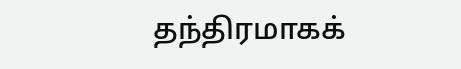தந்திரமாகக்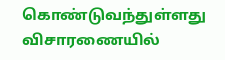கொண்டுவந்துள்ளது விசாரணையில்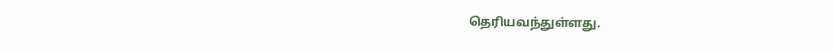தெரியவந்துள்ளது.